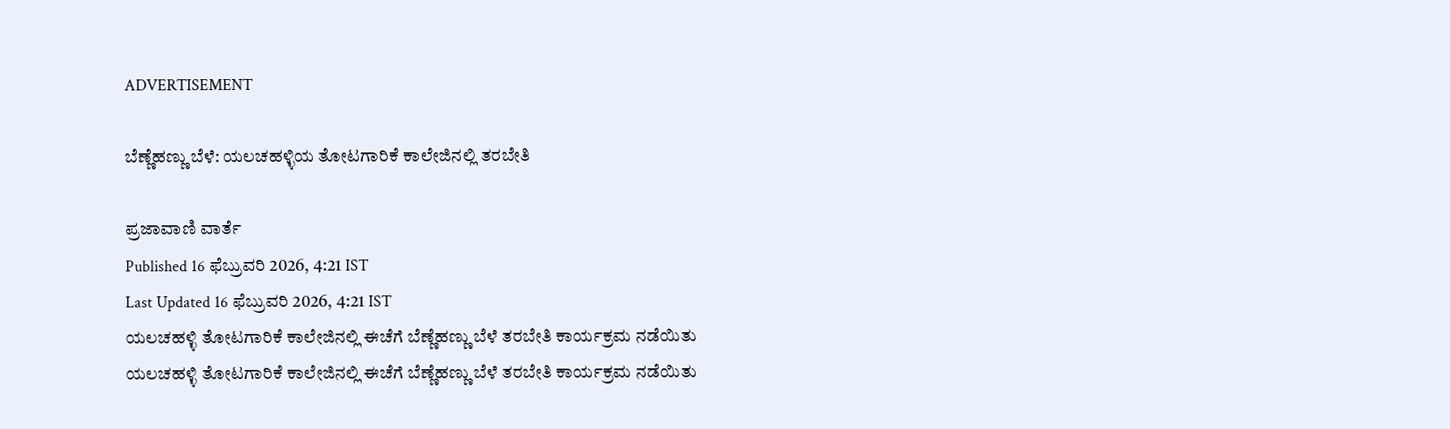ADVERTISEMENT

ಬೆಣ್ಣೆಹಣ್ಣು ಬೆಳೆ: ಯಲಚಹಳ್ಳಿಯ ತೋಟಗಾರಿಕೆ ಕಾಲೇಜಿನಲ್ಲಿ ತರಬೇತಿ

ಪ್ರಜಾವಾಣಿ ವಾರ್ತೆ
Published 16 ಫೆಬ್ರುವರಿ 2026, 4:21 IST
Last Updated 16 ಫೆಬ್ರುವರಿ 2026, 4:21 IST
ಯಲಚಹಳ್ಳಿ ತೋಟಗಾರಿಕೆ ಕಾಲೇಜಿನಲ್ಲಿ ಈಚೆಗೆ ಬೆಣ್ಣೆಹಣ್ಣು ಬೆಳೆ ತರಬೇತಿ ಕಾರ್ಯಕ್ರಮ ನಡೆಯಿತು
ಯಲಚಹಳ್ಳಿ ತೋಟಗಾರಿಕೆ ಕಾಲೇಜಿನಲ್ಲಿ ಈಚೆಗೆ ಬೆಣ್ಣೆಹಣ್ಣು ಬೆಳೆ ತರಬೇತಿ ಕಾರ್ಯಕ್ರಮ ನಡೆಯಿತು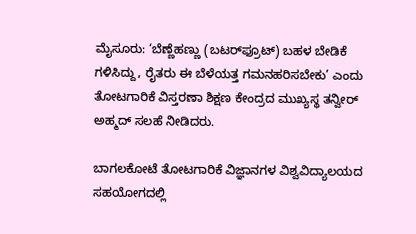ಮೈಸೂರು: ‘ಬೆಣ್ಣೆಹಣ್ಣು (ಬಟರ್‌ಫ್ರೂಟ್) ಬಹಳ ಬೇಡಿಕೆ ಗಳಿಸಿದ್ದು, ರೈತರು ಈ ಬೆಳೆಯತ್ತ ಗಮನಹರಿಸಬೇಕು’ ಎಂದು ತೋಟಗಾರಿಕೆ ವಿಸ್ತರಣಾ ಶಿಕ್ಷಣ ಕೇಂದ್ರದ ಮುಖ್ಯಸ್ಥ ತನ್ವೀರ್ ಅಹ್ಮದ್ ಸಲಹೆ ನೀಡಿದರು.

ಬಾಗಲಕೋಟೆ ತೋಟಗಾರಿಕೆ ವಿಜ್ಞಾನಗಳ ವಿಶ್ವವಿದ್ಯಾಲಯದ ಸಹಯೋಗದಲ್ಲಿ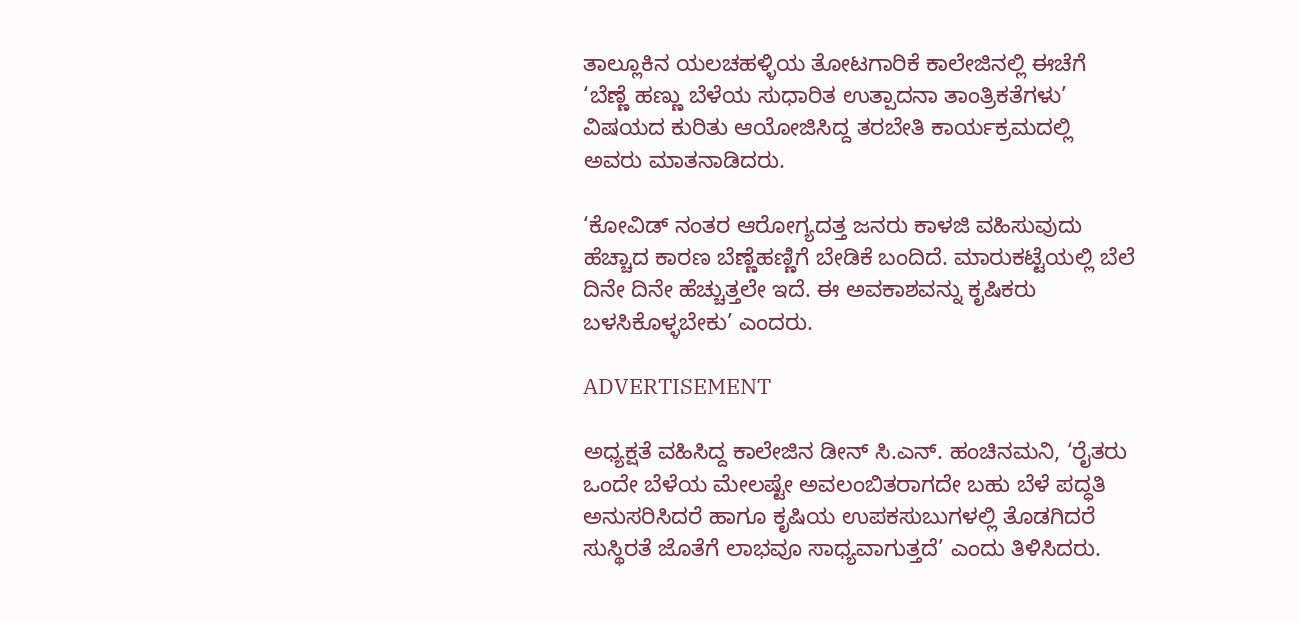ತಾಲ್ಲೂಕಿನ ಯಲಚಹಳ್ಳಿಯ ತೋಟಗಾರಿಕೆ ಕಾಲೇಜಿನಲ್ಲಿ ಈಚೆಗೆ ‘ಬೆಣ್ಣೆ ಹಣ್ಣು ಬೆಳೆಯ ಸುಧಾರಿತ ಉತ್ಪಾದನಾ ತಾಂತ್ರಿಕತೆಗಳು’ ವಿಷಯದ ಕುರಿತು ಆಯೋಜಿಸಿದ್ದ ತರಬೇತಿ ಕಾರ್ಯಕ್ರಮದಲ್ಲಿ ಅವರು ಮಾತನಾಡಿದರು.

‘ಕೋವಿಡ್ ನಂತರ ಆರೋಗ್ಯದತ್ತ ಜನರು ಕಾಳಜಿ ವಹಿಸುವುದು ಹೆಚ್ಚಾದ ಕಾರಣ ಬೆಣ್ಣೆಹಣ್ಣಿಗೆ ಬೇಡಿಕೆ ಬಂದಿದೆ. ಮಾರುಕಟ್ಟೆಯಲ್ಲಿ ಬೆಲೆ ದಿನೇ ದಿನೇ ಹೆಚ್ಚುತ್ತಲೇ ಇದೆ. ಈ ಅವಕಾಶವನ್ನು ಕೃಷಿಕರು ಬಳಸಿಕೊಳ್ಳಬೇಕು’ ಎಂದರು.

ADVERTISEMENT

ಅಧ್ಯಕ್ಷತೆ ವಹಿಸಿದ್ದ ಕಾಲೇಜಿನ ಡೀನ್‌ ಸಿ.ಎನ್. ಹಂಚಿನಮನಿ, ‘ರೈತರು ಒಂದೇ ಬೆಳೆಯ ಮೇಲಷ್ಟೇ ಅವಲಂಬಿತರಾಗದೇ ಬಹು ಬೆಳೆ ಪದ್ಧತಿ ಅನುಸರಿಸಿದರೆ ಹಾಗೂ ಕೃಷಿಯ ಉಪಕಸುಬುಗಳಲ್ಲಿ ತೊಡಗಿದರೆ ಸುಸ್ಥಿರತೆ ಜೊತೆಗೆ ಲಾಭವೂ ಸಾಧ್ಯವಾಗುತ್ತದೆ’ ಎಂದು ತಿಳಿಸಿದರು.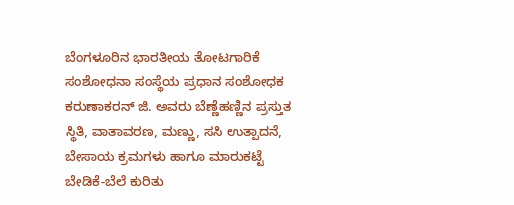ಬೆಂಗಳೂರಿನ ಭಾರತೀಯ ತೋಟಗಾರಿಕೆ ಸಂಶೋಧನಾ ಸಂಸ್ಥೆಯ ಪ್ರಧಾನ ಸಂಶೋಧಕ ಕರುಣಾಕರನ್ ಜಿ. ಅವರು ಬೆಣ್ಣೆಹಣ್ಣಿನ ಪ್ರಸ್ತುತ ಸ್ಥಿತಿ, ವಾತಾವರಣ, ಮಣ್ಣು, ಸಸಿ ಉತ್ಪಾದನೆ, ಬೇಸಾಯ ಕ್ರಮಗಳು ಹಾಗೂ ಮಾರುಕಟ್ಟೆ ಬೇಡಿಕೆ-ಬೆಲೆ ಕುರಿತು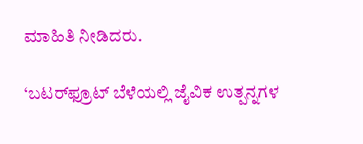ಮಾಹಿತಿ ನೀಡಿದರು.

‘ಬಟರ್‌ಫ್ರೂಟ್ ಬೆಳೆಯಲ್ಲಿ ಜೈವಿಕ ಉತ್ಪನ್ನಗಳ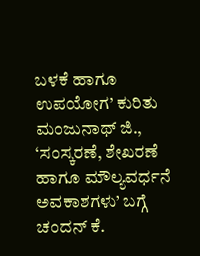ಬಳಕೆ ಹಾಗೂ ಉಪಯೋಗ’ ಕುರಿತು ಮಂಜುನಾಥ್ ಜಿ., ‘ಸಂಸ್ಕರಣೆ, ಶೇಖರಣೆ ಹಾಗೂ ಮೌಲ್ಯವರ್ಧನೆ ಅವಕಾಶಗಳು’ ಬಗ್ಗೆ ಚಂದನ್ ಕೆ.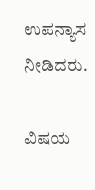ಉಪನ್ಯಾಸ ನೀಡಿದರು.

ವಿಷಯ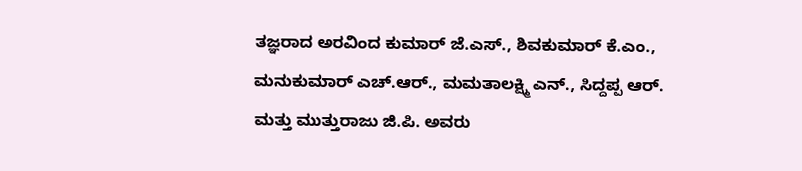ತಜ್ಞರಾದ ಅರವಿಂದ ಕುಮಾರ್ ಜೆ.ಎಸ್., ಶಿವಕುಮಾರ್ ಕೆ.ಎಂ., ಮನುಕುಮಾರ್ ಎಚ್.ಆರ್., ಮಮತಾಲಕ್ಷ್ಮಿ ಎನ್., ಸಿದ್ದಪ್ಪ ಆರ್. ಮತ್ತು ಮುತ್ತುರಾಜು ಜಿ.ಪಿ. ಅವರು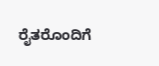ರೈತರೊಂದಿಗೆ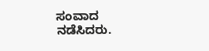ಸಂವಾದ ನಡೆಸಿದರು.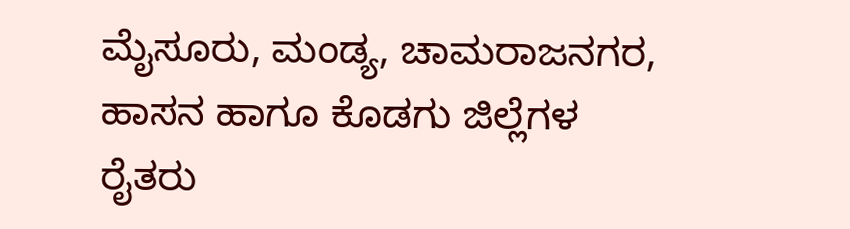ಮೈಸೂರು, ಮಂಡ್ಯ, ಚಾಮರಾಜನಗರ, ಹಾಸನ ಹಾಗೂ ಕೊಡಗು ಜಿಲ್ಲೆಗಳ ರೈತರು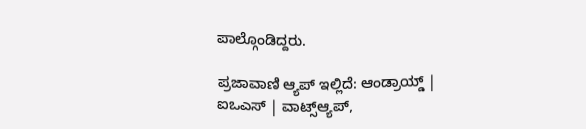ಪಾಲ್ಗೊಂಡಿದ್ದರು.

ಪ್ರಜಾವಾಣಿ ಆ್ಯಪ್ ಇಲ್ಲಿದೆ: ಆಂಡ್ರಾಯ್ಡ್ | ಐಒಎಸ್ | ವಾಟ್ಸ್ಆ್ಯಪ್,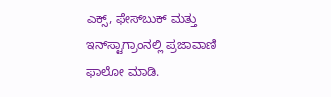ಎಕ್ಸ್, ಫೇಸ್‌ಬುಕ್ ಮತ್ತು ಇನ್‌ಸ್ಟಾಗ್ರಾಂನಲ್ಲಿ ಪ್ರಜಾವಾಣಿ ಫಾಲೋ ಮಾಡಿ.